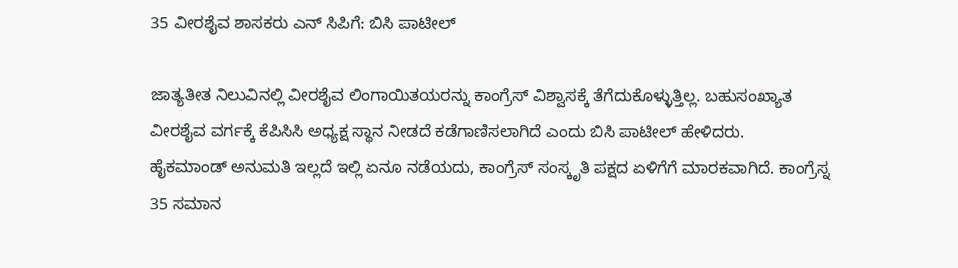35 ವೀರಶೈವ ಶಾಸಕರು ಎನ್ ಸಿಪಿಗೆ: ಬಿಸಿ ಪಾಟೀಲ್

ಜಾತ್ಯತೀತ ನಿಲುವಿನಲ್ಲಿ ವೀರಶೈವ ಲಿಂಗಾಯಿತಯರನ್ನು ಕಾಂಗ್ರೆಸ್ ವಿಶ್ವಾಸಕ್ಕೆ ತೆಗೆದುಕೊಳ್ಳುತ್ತಿಲ್ಲ. ಬಹುಸಂಖ್ಯಾತ ವೀರಶೈವ ವರ್ಗಕ್ಕೆ ಕೆಪಿಸಿಸಿ ಅಧ್ಯಕ್ಷ ಸ್ಥಾನ ನೀಡದೆ ಕಡೆಗಾಣಿಸಲಾಗಿದೆ ಎಂದು ಬಿಸಿ ಪಾಟೀಲ್ ಹೇಳಿದರು.
ಹೈಕಮಾಂಡ್ ಅನುಮತಿ ಇಲ್ಲದೆ ಇಲ್ಲಿ ಏನೂ ನಡೆಯದು, ಕಾಂಗ್ರೆಸ್ ಸಂಸ್ಕೃತಿ ಪಕ್ಷದ ಏಳಿಗೆಗೆ ಮಾರಕವಾಗಿದೆ. ಕಾಂಗ್ರೆಸ್ನ 35 ಸಮಾನ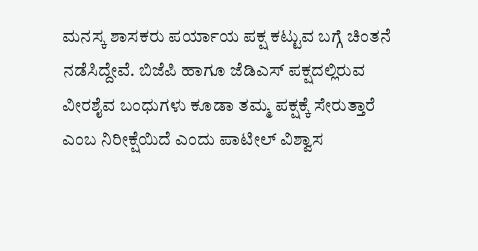ಮನಸ್ಕ ಶಾಸಕರು ಪರ್ಯಾಯ ಪಕ್ಷ ಕಟ್ಟುವ ಬಗ್ಗೆ ಚಿಂತನೆ ನಡೆಸಿದ್ದೇವೆ. ಬಿಜೆಪಿ ಹಾಗೂ ಜೆಡಿಎಸ್ ಪಕ್ಷದಲ್ಲಿರುವ ವೀರಶೈವ ಬಂಧುಗಳು ಕೂಡಾ ತಮ್ಮ ಪಕ್ಷಕ್ಕೆ ಸೇರುತ್ತಾರೆ ಎಂಬ ನಿರೀಕ್ಷೆಯಿದೆ ಎಂದು ಪಾಟೀಲ್ ವಿಶ್ವಾಸ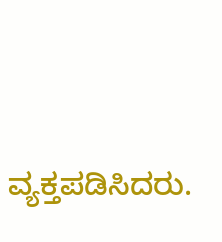ವ್ಯಕ್ತಪಡಿಸಿದರು.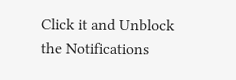Click it and Unblock the Notifications